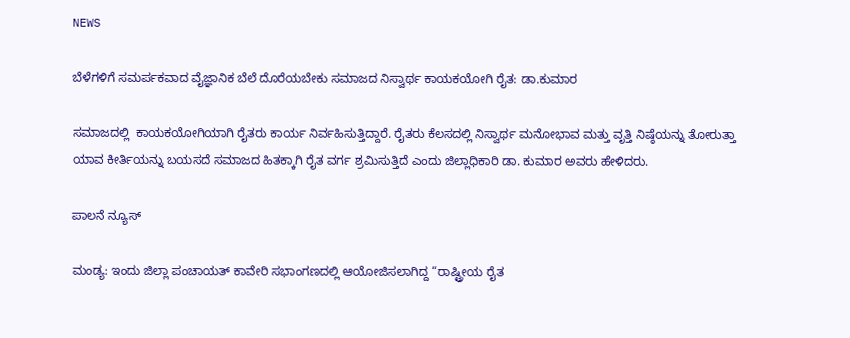NEWS

ಬೆಳೆಗಳಿಗೆ ಸಮರ್ಪಕವಾದ ವೈಜ್ಞಾನಿಕ ಬೆಲೆ ದೊರೆಯಬೇಕು‌ ಸಮಾಜದ ನಿಸ್ವಾರ್ಥ ಕಾಯಕಯೋಗಿ ರೈತ: ಡಾ.ಕುಮಾರ

ಸಮಾಜದಲ್ಲಿ  ಕಾಯಕಯೋಗಿಯಾಗಿ ರೈತರು ಕಾರ್ಯ ನಿರ್ವಹಿಸುತ್ತಿದ್ದಾರೆ. ರೈತರು ಕೆಲಸದಲ್ಲಿ ನಿಸ್ವಾರ್ಥ ಮನೋಭಾವ ಮತ್ತು ವೃತ್ತಿ ನಿಷ್ಠೆಯನ್ನು ತೋರುತ್ತಾ ಯಾವ ಕೀರ್ತಿಯನ್ನು ಬಯಸದೆ ಸಮಾಜದ ಹಿತಕ್ಕಾಗಿ ರೈತ ವರ್ಗ ಶ್ರಮಿಸುತ್ತಿದೆ ಎಂದು ಜಿಲ್ಲಾಧಿಕಾರಿ ಡಾ. ಕುಮಾರ ಅವರು ಹೇಳಿದರು.

ಪಾಲನೆ ನ್ಯೂಸ್

ಮಂಡ್ಯ: ಇಂದು ಜಿಲ್ಲಾ ಪಂಚಾಯತ್ ಕಾವೇರಿ ಸಭಾಂಗಣದಲ್ಲಿ ಆಯೋಜಿಸಲಾಗಿದ್ದ “ರಾಷ್ಟ್ರೀಯ ರೈತ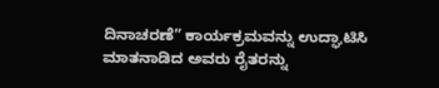ದಿನಾಚರಣೆ” ಕಾರ್ಯಕ್ರಮವನ್ನು ಉದ್ಘಾಟಿಸಿ ಮಾತನಾಡಿದ ಅವರು ರೈತರನ್ನು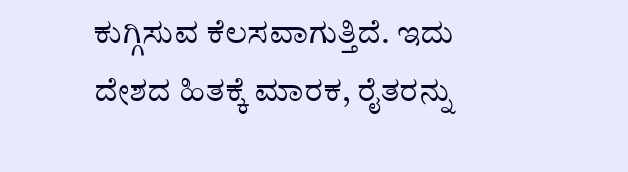ಕುಗ್ಗಿಸುವ ಕೆಲಸವಾಗುತ್ತಿದೆ. ಇದು ದೇಶದ ಹಿತಕ್ಕೆ ಮಾರಕ, ರೈತರನ್ನು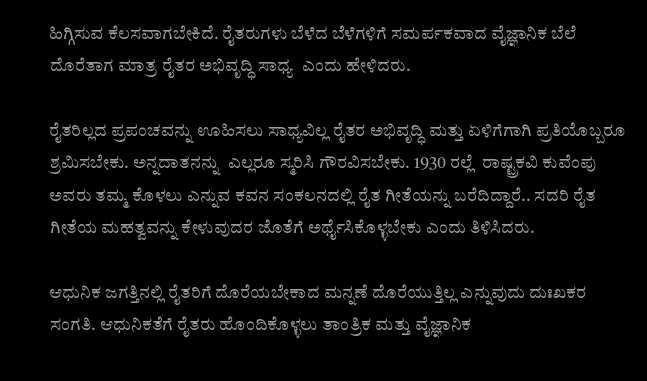ಹಿಗ್ಗಿಸುವ ಕೆಲಸವಾಗಬೇಕಿದೆ. ರೈತರುಗಳು ಬೆಳೆದ ಬೆಳೆಗಳಿಗೆ ಸಮರ್ಪಕವಾದ ವೈಜ್ಞಾನಿಕ ಬೆಲೆ ದೊರೆತಾಗ ಮಾತ್ರ ರೈತರ ಅಭಿವೃದ್ಧಿ ಸಾಧ್ಯ  ಎಂದು ಹೇಳಿದರು.

ರೈತರಿಲ್ಲದ ಪ್ರಪಂಚವನ್ನು ಊಹಿಸಲು ಸಾಧ್ಯವಿಲ್ಲ ರೈತರ ಅಭಿವೃದ್ಧಿ ಮತ್ತು ಏಳಿಗೆಗಾಗಿ ಪ್ರತಿಯೊಬ್ಬರೂ ಶ್ರಮಿಸಬೇಕು. ಅನ್ನದಾತನನ್ನು  ಎಲ್ಲರೂ ಸ್ಮರಿಸಿ ಗೌರವಿಸಬೇಕು. 1930 ರಲ್ಲೆ  ರಾಷ್ಟ್ರಕವಿ ಕುವೆಂಪು ಅವರು ತಮ್ಮ ಕೊಳಲು ಎನ್ನುವ ಕವನ ಸಂಕಲನದಲ್ಲಿ ರೈತ ಗೀತೆಯನ್ನು ಬರೆದಿದ್ದಾರೆ.. ಸದರಿ ರೈತ ಗೀತೆಯ ಮಹತ್ವವನ್ನು ಕೇಳುವುದರ ಜೊತೆಗೆ ಅರ್ಥೈಸಿಕೊಳ್ಳಬೇಕು ಎಂದು ತಿಳಿಸಿದರು.

ಆಧುನಿಕ ಜಗತ್ತಿನಲ್ಲಿ ರೈತರಿಗೆ ದೊರೆಯಬೇಕಾದ ಮನ್ನಣೆ ದೊರೆಯುತ್ತಿಲ್ಲ ಎನ್ನುವುದು ದುಃಖಕರ ಸಂಗತಿ. ಆಧುನಿಕತೆಗೆ ರೈತರು ಹೊಂದಿಕೊಳ್ಳಲು ತಾಂತ್ರಿಕ ಮತ್ತು ವೈಜ್ಞಾನಿಕ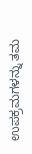ಉಪಕ್ರಮಗಳನ್ನು ತಮ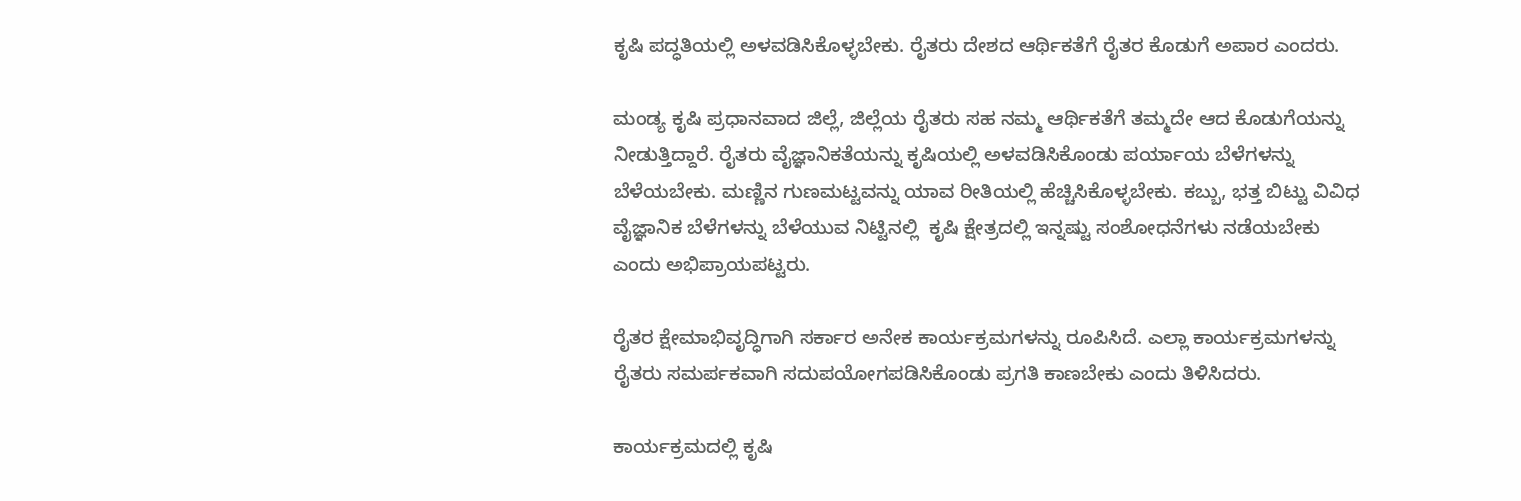ಕೃಷಿ ಪದ್ಧತಿಯಲ್ಲಿ ಅಳವಡಿಸಿಕೊಳ್ಳಬೇಕು. ರೈತರು ದೇಶದ ಆರ್ಥಿಕತೆಗೆ ರೈತರ ಕೊಡುಗೆ ಅಪಾರ ಎಂದರು.

ಮಂಡ್ಯ ಕೃಷಿ ಪ್ರಧಾನವಾದ ಜಿಲ್ಲೆ, ಜಿಲ್ಲೆಯ ರೈತರು ಸಹ ನಮ್ಮ ಆರ್ಥಿಕತೆಗೆ ತಮ್ಮದೇ ಆದ ಕೊಡುಗೆಯನ್ನು ನೀಡುತ್ತಿದ್ದಾರೆ. ರೈತರು ವೈಜ್ಞಾನಿಕತೆಯನ್ನು ಕೃಷಿಯಲ್ಲಿ ಅಳವಡಿಸಿಕೊಂಡು ಪರ್ಯಾಯ ಬೆಳೆಗಳನ್ನು ಬೆಳೆಯಬೇಕು. ಮಣ್ಣಿನ ಗುಣಮಟ್ಟವನ್ನು ಯಾವ ರೀತಿಯಲ್ಲಿ ಹೆಚ್ಚಿಸಿಕೊಳ್ಳಬೇಕು. ಕಬ್ಬು, ಭತ್ತ ಬಿಟ್ಟು ವಿವಿಧ ವೈಜ್ಞಾನಿಕ ಬೆಳೆಗಳನ್ನು ಬೆಳೆಯುವ ನಿಟ್ಟಿನಲ್ಲಿ  ಕೃಷಿ ಕ್ಷೇತ್ರದಲ್ಲಿ ಇನ್ನಷ್ಟು ಸಂಶೋಧನೆಗಳು ನಡೆಯಬೇಕು ಎಂದು ಅಭಿಪ್ರಾಯಪಟ್ಟರು.

ರೈತರ ಕ್ಷೇಮಾಭಿವೃದ್ಧಿಗಾಗಿ ಸರ್ಕಾರ ಅನೇಕ ಕಾರ್ಯಕ್ರಮಗಳನ್ನು ರೂಪಿಸಿದೆ. ಎಲ್ಲಾ ಕಾರ್ಯಕ್ರಮಗಳನ್ನು ರೈತರು ಸಮರ್ಪಕವಾಗಿ ಸದುಪಯೋಗಪಡಿಸಿಕೊಂಡು ಪ್ರಗತಿ ಕಾಣಬೇಕು ಎಂದು ತಿಳಿಸಿದರು.

ಕಾರ್ಯಕ್ರಮದಲ್ಲಿ ಕೃಷಿ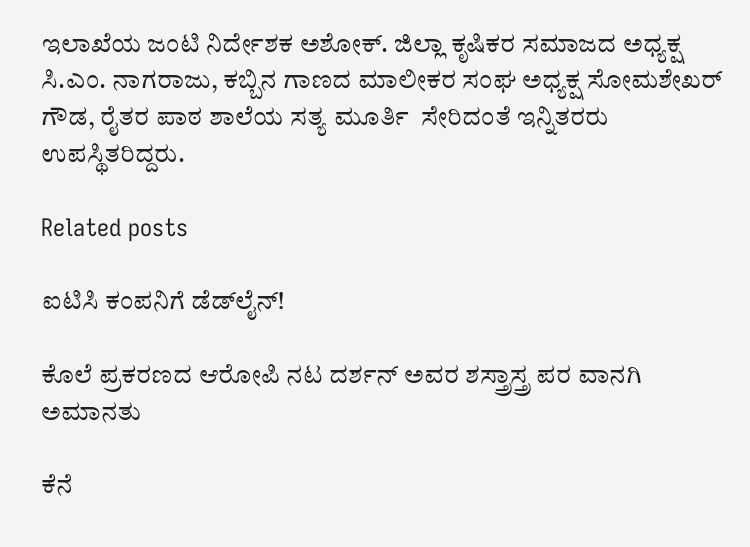ಇಲಾಖೆಯ ಜಂಟಿ ನಿರ್ದೇಶಕ ಅಶೋಕ್. ಜಿಲ್ಲಾ ಕೃಷಿಕರ ಸಮಾಜದ ಅಧ್ಯಕ್ಷ ಸಿ.ಎಂ. ನಾಗರಾಜು, ಕಬ್ಬಿನ ಗಾಣದ ಮಾಲೀಕರ ಸಂಘ ಅಧ್ಯಕ್ಷ ಸೋಮಶೇಖರ್ ಗೌಡ, ರೈತರ ಪಾಠ ಶಾಲೆಯ ಸತ್ಯ ಮೂರ್ತಿ  ಸೇರಿದಂತೆ ಇನ್ನಿತರರು ಉಪಸ್ಥಿತರಿದ್ದರು.

Related posts

ಐಟಿಸಿ ಕಂಪನಿಗೆ ಡೆಡ್‌ಲೈನ್!

ಕೊಲೆ ಪ್ರಕರಣದ ಆರೋಪಿ ನಟ ದರ್ಶನ್ ಅವರ ಶಸ್ತ್ರಾಸ್ತ್ರ ಪರ ವಾನಗಿ ಅಮಾನತು

ಕೆನೆ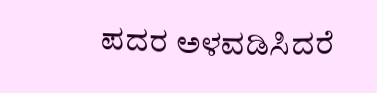ಪದರ ಅಳವಡಿಸಿದರೆ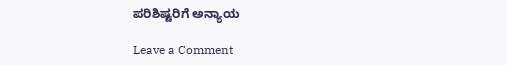ಪರಿಶಿಷ್ಟರಿಗೆ ಅನ್ಯಾಯ

Leave a Comment